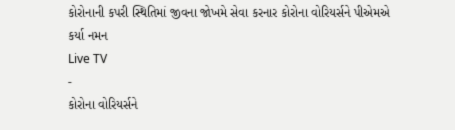કોરોનાની કપરી સ્થિતિમાં જીવના જોખમે સેવા કરનાર કોરોના વોરિયર્સને પીએમએ કર્યા નમન
Live TV
-
કોરોના વોરિયર્સને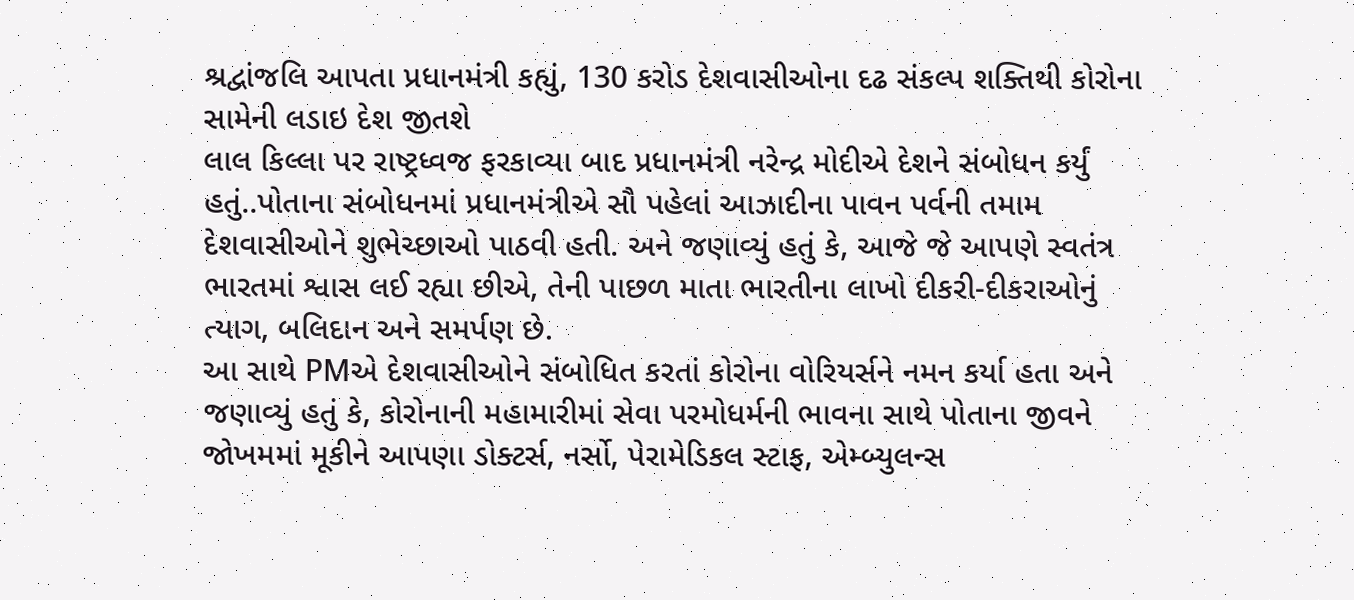શ્રદ્વાંજલિ આપતા પ્રધાનમંત્રી કહ્યું, 130 કરોડ દેશવાસીઓના દઢ સંકલ્પ શક્તિથી કોરોના સામેની લડાઇ દેશ જીતશે
લાલ કિલ્લા પર રાષ્ટ્રધ્વજ ફરકાવ્યા બાદ પ્રધાનમંત્રી નરેન્દ્ર મોદીએ દેશને સંબોધન કર્યું હતું..પોતાના સંબોધનમાં પ્રધાનમંત્રીએ સૌ પહેલાં આઝાદીના પાવન પર્વની તમામ દેશવાસીઓને શુભેચ્છાઓ પાઠવી હતી. અને જણાવ્યું હતું કે, આજે જે આપણે સ્વતંત્ર ભારતમાં શ્વાસ લઈ રહ્યા છીએ, તેની પાછળ માતા ભારતીના લાખો દીકરી-દીકરાઓનું ત્યાગ, બલિદાન અને સમર્પણ છે.
આ સાથે PMએ દેશવાસીઓને સંબોધિત કરતાં કોરોના વોરિયર્સને નમન કર્યા હતા અને જણાવ્યું હતું કે, કોરોનાની મહામારીમાં સેવા પરમોધર્મની ભાવના સાથે પોતાના જીવને જોખમમાં મૂકીને આપણા ડોક્ટર્સ, નર્સો, પેરામેડિકલ સ્ટાફ, એમ્બ્યુલન્સ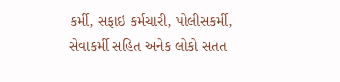કર્મી, સફાઇ કર્મચારી, પોલીસકર્મી, સેવાકર્મી સહિત અનેક લોકો સતત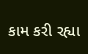કામ કરી રહ્યા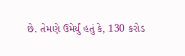છે. તેમણે ઉમેર્યું હતું કે, 130 કરોડ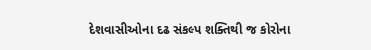દેશવાસીઓના દઢ સંકલ્પ શક્તિથી જ કોરોના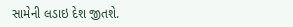સામેની લડાઇ દેશ જીતશે.